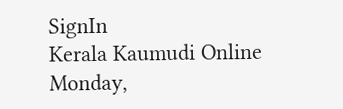SignIn
Kerala Kaumudi Online
Monday,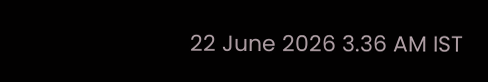22 June 2026 3.36 AM IST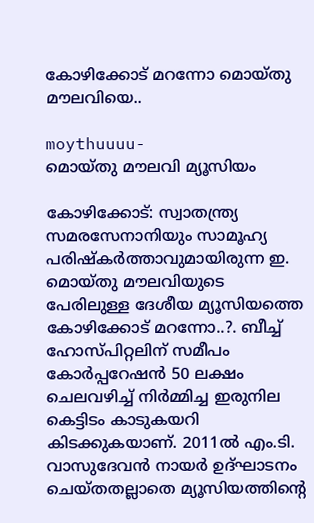കോഴിക്കോട് മറന്നോ മൊയ്തു മൗലവിയെ..

moythuuuu-
മൊയ്തു മൗലവി മ്യൂസിയം

കോഴിക്കോട്: സ്വാതന്ത്ര്യ സമരസേനാനിയും സാമൂഹ്യ പരിഷ്കർത്താവുമായിരുന്ന ഇ. മൊയ്തു മൗലവിയുടെ പേരിലുള്ള ദേശീയ മ്യൂസിയത്തെ കോഴിക്കോട് മറന്നോ..?. ബീച്ച് ഹോസ്പിറ്റലിന് സമീപം കോർപ്പറേഷൻ 50 ലക്ഷം ചെലവഴിച്ച് നിർമ്മിച്ച ഇരുനില കെട്ടിടം കാടുകയറി കിടക്കുകയാണ്. 2011ൽ എം.ടി. വാസുദേവൻ നായർ ഉദ്ഘാടനം ചെയ്തതല്ലാതെ മ്യൂസിയത്തിന്റെ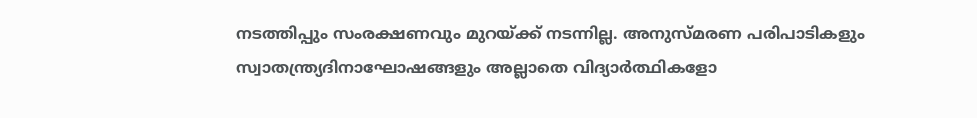നടത്തിപ്പും സംരക്ഷണവും മുറയ്ക്ക് നടന്നില്ല. അനുസ്മ‌രണ പരിപാടികളും സ്വാതന്ത്ര്യദിനാഘോഷങ്ങളും അല്ലാതെ വിദ്യാർത്ഥികളോ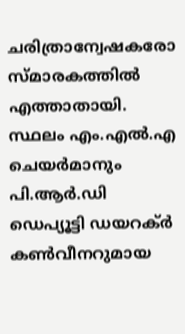ചരിത്രാന്വേഷകരോ സ്മാരകത്തിൽ എത്താതായി. സ്ഥലം എം.എൽ.എ ചെയർമാനും പി.ആർ.ഡി ഡെപ്യൂട്ടി ഡയറക്ർ കൺവീനറുമായ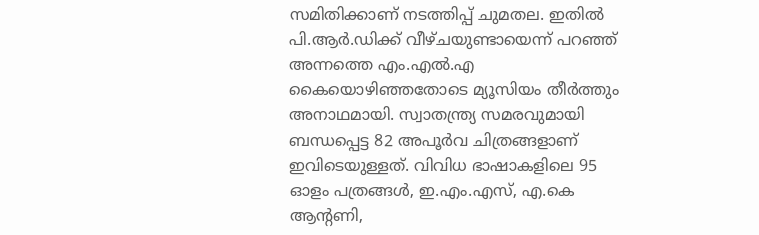സമിതിക്കാണ് നടത്തിപ്പ് ചുമതല. ഇതിൽ പി.ആർ.ഡിക്ക് വീഴ്ചയുണ്ടായെന്ന് പറഞ്ഞ് അന്നത്തെ എം.എൽ.എ കൈയൊഴിഞ്ഞതോടെ മ്യൂസിയം തീർത്തും അനാഥമായി. സ്വാതന്ത്ര്യ സമരവുമായി ബന്ധപ്പെട്ട 82 അപൂർവ ചിത്രങ്ങളാണ് ഇവിടെയുള്ളത്. വിവിധ ഭാഷാകളിലെ 95 ഓളം പത്രങ്ങൾ, ഇ.എം.എസ്, എ.കെ ആന്റണി,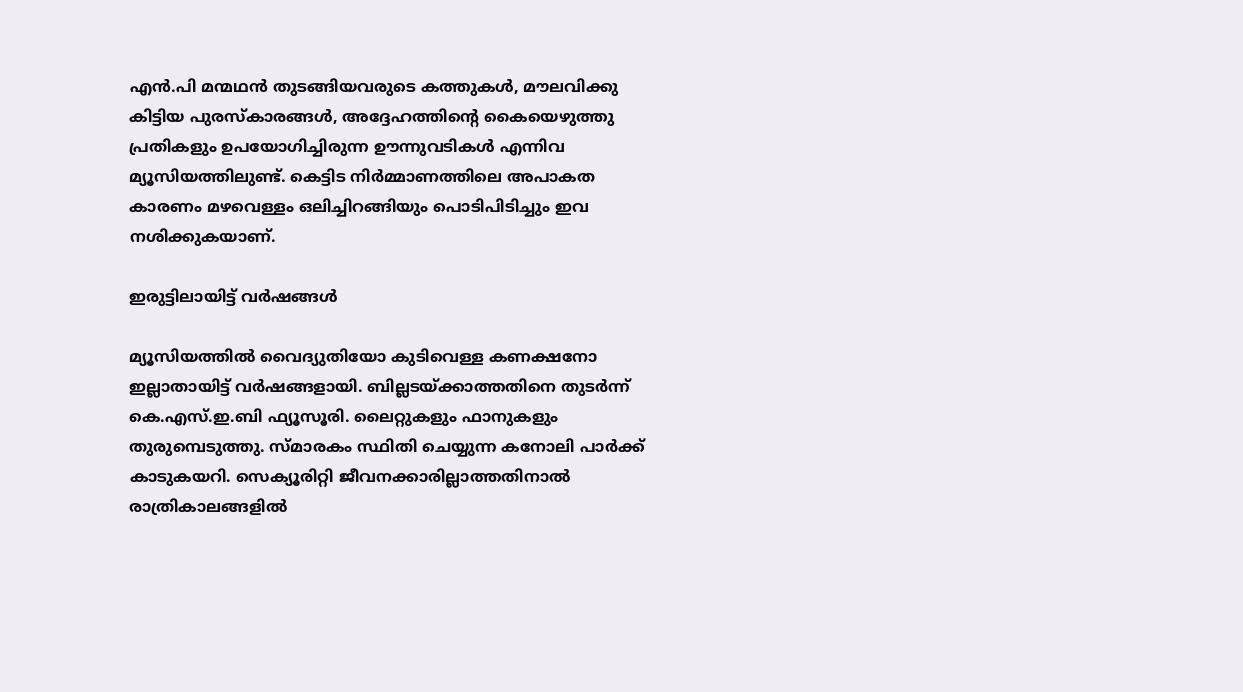എൻ.പി മന്മഥൻ തുടങ്ങിയവരുടെ കത്തുകൾ, മൗലവിക്കു കിട്ടിയ പുരസ്കാരങ്ങൾ, അദ്ദേഹത്തിന്റെ കൈയെഴുത്തു പ്രതികളും ഉപയോഗിച്ചിരുന്ന ഊന്നുവടികൾ എന്നിവ മ്യൂസിയത്തിലുണ്ട്. കെട്ടിട നിർമ്മാണത്തിലെ അപാകത കാരണം മഴവെള്ളം ഒലിച്ചിറങ്ങിയും പൊടിപിടിച്ചും ഇവ നശിക്കുകയാണ്.

ഇരുട്ടിലായിട്ട് വർഷങ്ങൾ

മ്യൂസിയത്തിൽ വൈദ്യുതിയോ കുടിവെള്ള കണക്ഷനോ ഇല്ലാതായിട്ട് വർഷങ്ങളായി. ബില്ലടയ്ക്കാത്തതിനെ തുടർന്ന് കെ.എസ്.ഇ.ബി ഫ്യൂസൂരി. ലൈറ്റുകളും ഫാനുകളും തുരുമ്പെടുത്തു. സ്മാരകം സ്ഥിതി ചെയ്യുന്ന കനോലി പാർക്ക് കാടുകയറി. സെക്യൂരിറ്റി ജീവനക്കാരില്ലാത്തതിനാൽ രാത്രികാലങ്ങളിൽ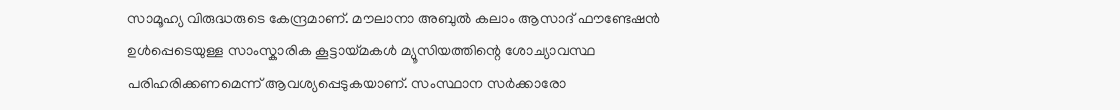സാമൂഹ്യ വിരുദ്ധരുടെ കേന്ദ്രമാണ്. മൗലാനാ അബുൽ കലാം ആസാദ് ഫൗണ്ടേഷൻ ഉൾപ്പെടെയുള്ള സാംസ്കാരിക കൂട്ടായ്മകൾ മ്യൂസിയത്തിന്റെ ശോച്യാവസ്ഥ പരിഹരിക്കണമെന്ന് ആവശ്യപ്പെടുകയാണ്. സംസ്ഥാന സർക്കാരോ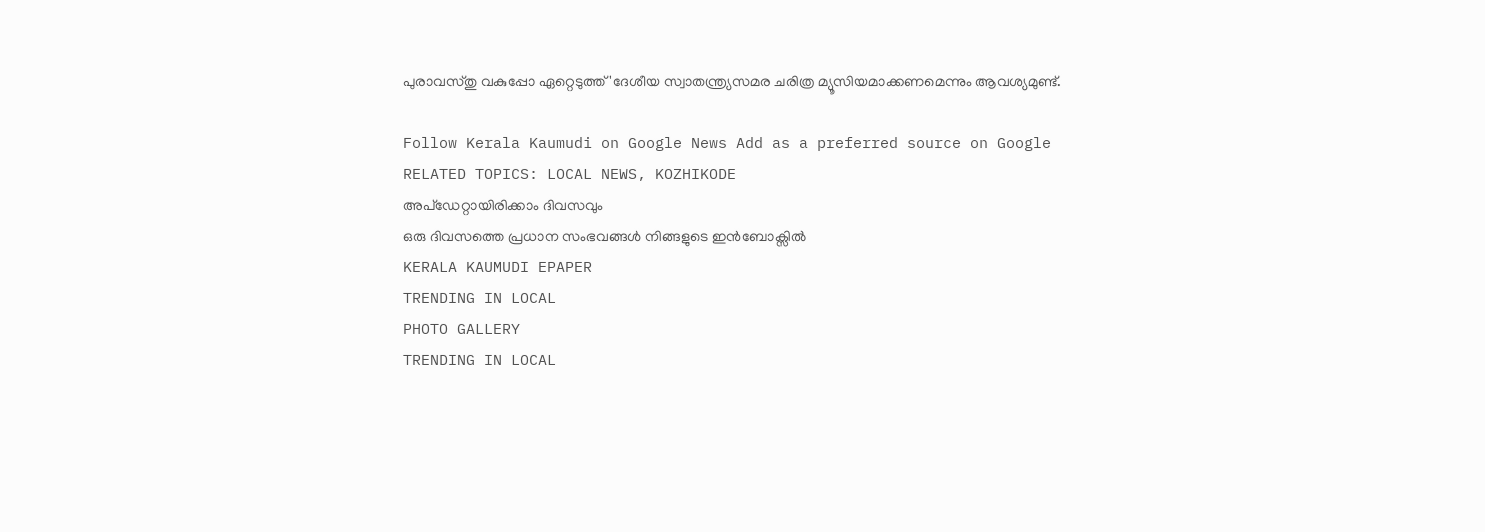പുരാവസ്തു വകുപ്പോ ഏറ്റെടുത്ത് 'ദേശീയ സ്വാതന്ത്ര്യസമര ചരിത്ര മ്യൂസിയമാക്കണമെന്നും ആവശ്യമുണ്ട്.

Follow Kerala Kaumudi on Google News Add as a preferred source on Google
RELATED TOPICS: LOCAL NEWS, KOZHIKODE
അപ്ഡേറ്റായിരിക്കാം ദിവസവും
ഒരു ദിവസത്തെ പ്രധാന സംഭവങ്ങൾ നിങ്ങളുടെ ഇൻബോക്സിൽ
KERALA KAUMUDI EPAPER
TRENDING IN LOCAL
PHOTO GALLERY
TRENDING IN LOCAL